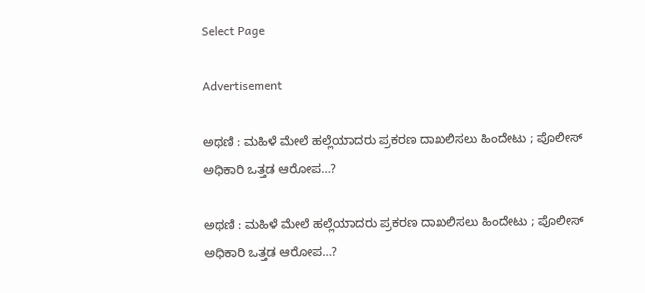Select Page

Advertisement

ಅಥಣಿ : ಮಹಿಳೆ ಮೇಲೆ ಹಲ್ಲೆಯಾದರು ಪ್ರಕರಣ ದಾಖಲಿಸಲು ಹಿಂದೇಟು ; ಪೊಲೀಸ್ ಅಧಿಕಾರಿ ಒತ್ತಡ ಆರೋಪ…?

ಅಥಣಿ : ಮಹಿಳೆ ಮೇಲೆ ಹಲ್ಲೆಯಾದರು ಪ್ರಕರಣ ದಾಖಲಿಸಲು ಹಿಂದೇಟು ; ಪೊಲೀಸ್ ಅಧಿಕಾರಿ ಒತ್ತಡ ಆರೋಪ…?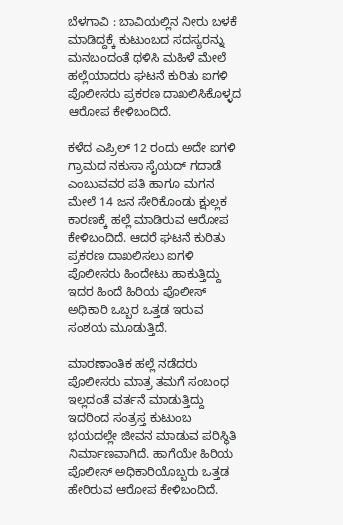ಬೆಳಗಾವಿ : ಬಾವಿಯಲ್ಲಿನ ನೀರು ಬಳಕೆ ಮಾಡಿದ್ದಕ್ಕೆ ಕುಟುಂಬದ ಸದಸ್ಯರನ್ನು ಮನಬಂದಂತೆ ಥಳಿಸಿ ಮಹಿಳೆ ಮೇಲೆ ಹಲ್ಲೆಯಾದರು ಘಟನೆ ಕುರಿತು ಐಗಳಿ ಪೊಲೀಸರು ಪ್ರಕರಣ ದಾಖಲಿಸಿಕೊಳ್ಳದ ಆರೋಪ ಕೇಳಿಬಂದಿದೆ‌.

ಕಳೆದ ಎಪ್ರಿಲ್ 12 ರಂದು ಅದೇ ಐಗಳಿ ಗ್ರಾಮದ ನಕುಸಾ ಸೈಯದ್ ಗದಾಡೆ ಎಂಬುವವರ ಪತಿ ಹಾಗೂ ಮಗನ ಮೇಲೆ 14 ಜನ ಸೇರಿಕೊಂಡು ಕ್ಷುಲ್ಲಕ ಕಾರಣಕ್ಕೆ ಹಲ್ಲೆ ಮಾಡಿರುವ ಆರೋಪ ಕೇಳಿಬಂದಿದೆ. ಆದರೆ ಘಟನೆ ಕುರಿತು ಪ್ರಕರಣ ದಾಖಲಿಸಲು ಐಗಳಿ ಪೊಲೀಸರು ಹಿಂದೇಟು ಹಾಕುತ್ತಿದ್ದು ಇದರ ಹಿಂದೆ ಹಿರಿಯ ಪೊಲೀಸ್ ಅಧಿಕಾರಿ ಒಬ್ಬರ ಒತ್ತಡ ಇರುವ ಸಂಶಯ ಮೂಡುತ್ತಿದೆ.

ಮಾರಣಾಂತಿಕ ಹಲ್ಲೆ ನಡೆದರು ಪೊಲೀಸರು ಮಾತ್ರ ತಮಗೆ ಸಂಬಂಧ ಇಲ್ಲದಂತೆ ವರ್ತನೆ ಮಾಡುತ್ತಿದ್ದು ಇದರಿಂದ ಸಂತ್ರಸ್ತ ಕುಟುಂಬ ಭಯದಲ್ಲೇ ಜೀವನ ಮಾಡುವ ಪರಿಸ್ಥಿತಿ ನಿರ್ಮಾಣವಾಗಿದೆ. ಹಾಗೆಯೇ ಹಿರಿಯ ಪೊಲೀಸ್ ಅಧಿಕಾರಿಯೊಬ್ಬರು ಒತ್ತಡ ಹೇರಿರುವ ಆರೋಪ ಕೇಳಿಬಂದಿದೆ.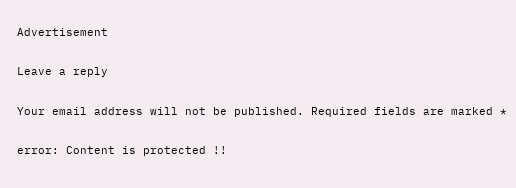Advertisement

Leave a reply

Your email address will not be published. Required fields are marked *

error: Content is protected !!